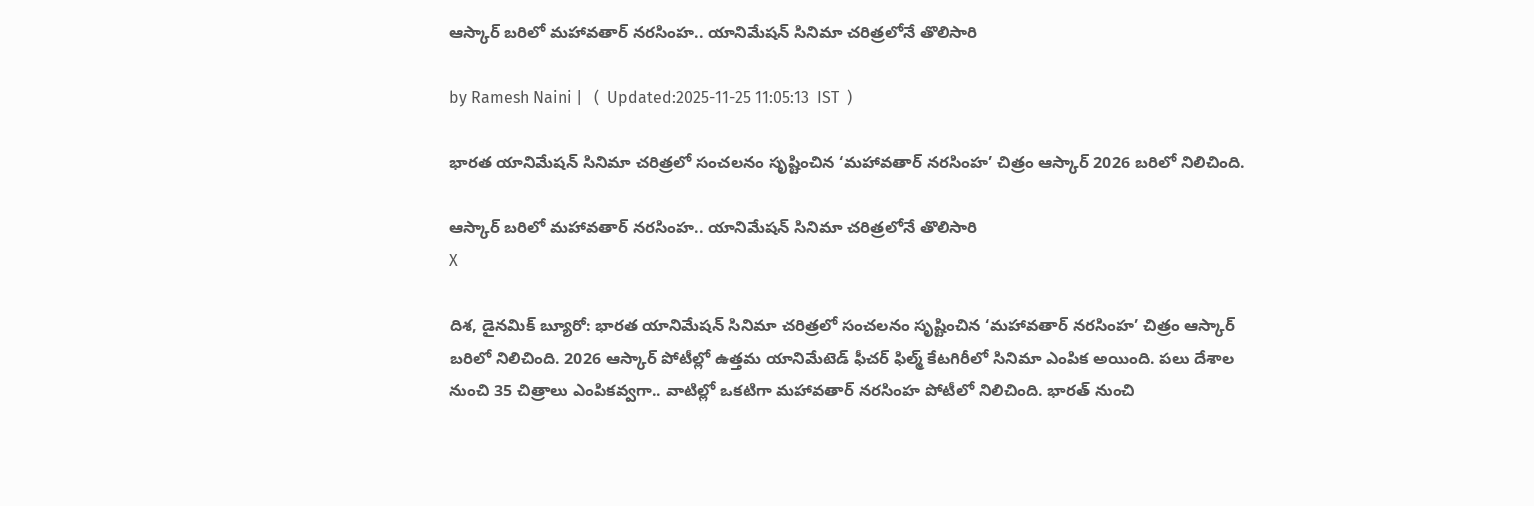ఆస్కార్ బరిలో మహావతార్ నరసింహ.. యానిమేషన్ సినిమా చరిత్రలోనే తొలిసారి

by Ramesh Naini |   (  Updated:2025-11-25 11:05:13  IST  )

భారత యానిమేషన్ సినిమా చరిత్రలో సంచలనం సృష్టించిన ‘మహావతార్ నరసింహ’ చిత్రం ఆస్కార్ 2026 బరిలో నిలిచింది.

ఆస్కార్ బరిలో మహావతార్ నరసింహ.. యానిమేషన్ సినిమా చరిత్రలోనే తొలిసారి
X

దిశ, డైనమిక్ బ్యూరో: భారత యానిమేషన్ సినిమా చరిత్రలో సంచలనం సృష్టించిన ‘మహావతార్ నరసింహ’ చిత్రం ఆస్కార్ బరిలో నిలిచింది. 2026 ఆస్కార్ పోటీల్లో ఉత్తమ యానిమేటెడ్ ఫీచర్ ఫిల్మ్ కేటగిరీలో సినిమా ఎంపిక అయింది. పలు దేశాల నుంచి 35 చిత్రాలు ఎంపికవ్వగా.. వాటిల్లో ఒకటిగా మహావతార్ నరసింహ పోటీలో నిలిచింది. భారత్ నుంచి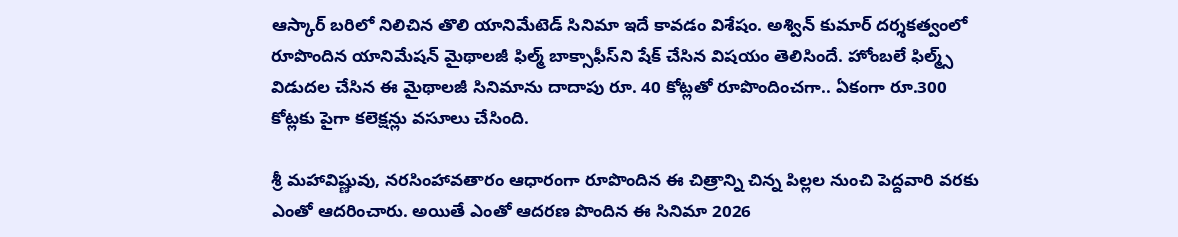ఆస్కార్ బరిలో నిలిచిన తొలి యానిమేటెడ్ సినిమా ఇదే కావడం విశేషం. అశ్విన్‌ కుమార్‌ దర్శకత్వంలో రూపొందిన యానిమేషన్‌ మైథాలజీ ఫిల్మ్ బాక్సాఫీస్‌ని షేక్‌ చేసిన విషయం తెలిసిందే. హోంబలే ఫిల్మ్స్ విడుదల చేసిన ఈ మైథాలజీ సినిమాను దాదాపు రూ. 40 కోట్లతో రూపొందించగా.. ఏకంగా రూ.300 కోట్లకు పైగా కలెక్షన్లు వసూలు చేసింది.

శ్రీ మ‌హావిష్ణువు, న‌ర‌సింహావ‌తారం ఆధారంగా రూపొందిన ఈ చిత్రాన్ని చిన్న పిల్లల నుంచి పెద్దవారి వరకు ఎంతో ఆదరించారు. అయితే ఎంతో ఆదరణ పొందిన ఈ సినిమా 2026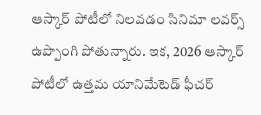ఆస్కార్ పోటీలో నిలవడం సినిమా లవర్స్ ఉప్పొంగి పోతున్నారు. ఇక, 2026 ఆస్కార్ పోటీలో ఉత్తమ యానిమేటెడ్ ఫీచర్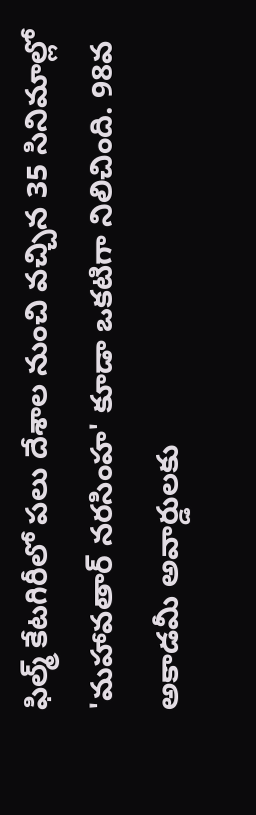ఫిల్మ్ కేటగిరీలో పలు దేశాల నుంచి వచ్చిన 35 సినిమాల్లో 'మహావతార్ నరసింహ' కూడా ఒకటిగా నిలిచింది. 98వ అకాడమీ అవార్డులకు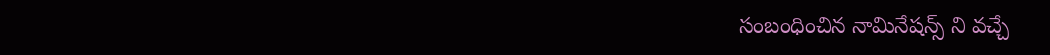సంబంధించిన నామినేషన్స్ ని వచ్చే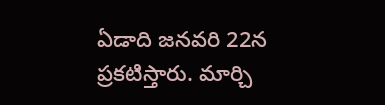ఏడాది జనవరి 22న ప్రకటిస్తారు. మార్చి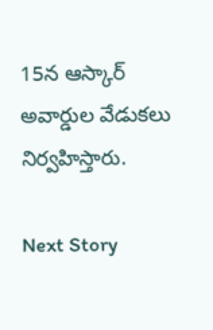15న ఆస్కార్‌ అవార్డుల వేడుకలు నిర్వహిస్తారు.

Next Story